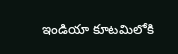ఇండియా కూటమిలోకి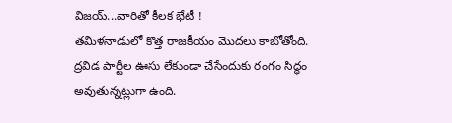విజయ్...వారితో కీలక భేటీ !
తమిళనాడులో కొత్త రాజకీయం మొదలు కాబోతోంది. ద్రవిడ పార్టీల ఊసు లేకుండా చేసేందుకు రంగం సిద్ధం అవుతున్నట్లుగా ఉంది.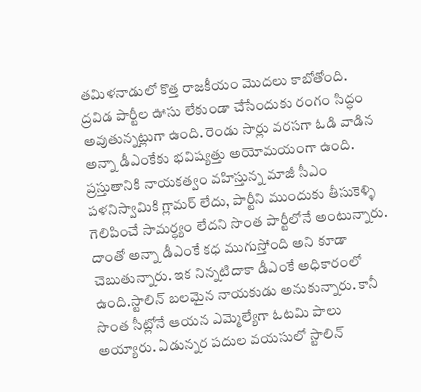తమిళనాడులో కొత్త రాజకీయం మొదలు కాబోతోంది. ద్రవిడ పార్టీల ఊసు లేకుండా చేసేందుకు రంగం సిద్ధం అవుతున్నట్లుగా ఉంది. రెండు సార్లు వరసగా ఓడి వాడిన అన్నా డీఎంకేకు భవిష్యత్తు అయోమయంగా ఉంది. ప్రస్తుతానికి నాయకత్వం వహిస్తున్న మాజీ సీఎం పళనిస్వామికి గ్లామర్ లేదు, పార్టీని ముందుకు తీసుకెళ్ళి గెలిపించే సామర్ధ్యం లేదని సొంత పార్టీలోనే అంటున్నారు. దాంతో అన్నా డీఎంకే కధ ముగుస్తోంది అని కూడా చెబుతున్నారు. ఇక నిన్నటిదాకా డీఎంకే అధికారంలో ఉంది.స్టాలిన్ బలమైన నాయకుడు అనుకున్నారు. కానీ సొంత సీట్లోనే ఆయన ఎమ్మెల్యేగా ఓటమి పాలు అయ్యారు. ఏడున్నర పదుల వయసులో స్టాలిన్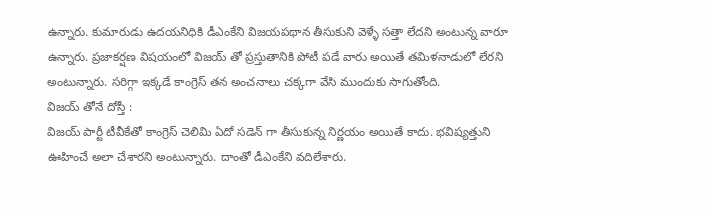ఉన్నారు. కుమారుడు ఉదయనిధికి డీఎంకేని విజయపథాన తీసుకుని వెళ్ళే సత్తా లేదని అంటున్న వారూ ఉన్నారు. ప్రజాకర్షణ విషయంలో విజయ్ తో ప్రస్తుతానికి పోటీ పడే వారు అయితే తమిళనాడులో లేరని అంటున్నారు. సరిగ్గా ఇక్కడే కాంగ్రెస్ తన అంచనాలు చక్కగా వేసి ముందుకు సాగుతోంది.
విజయ్ తోనే దోస్తీ :
విజయ్ పార్టీ టీవీకేతో కాంగ్రెస్ చెలిమి ఏదో సడెన్ గా తీసుకున్న నిర్ణయం అయితే కాదు. భవిష్యత్తుని ఊహించే అలా చేశారని అంటున్నారు. దాంతో డీఎంకేని వదిలేశారు.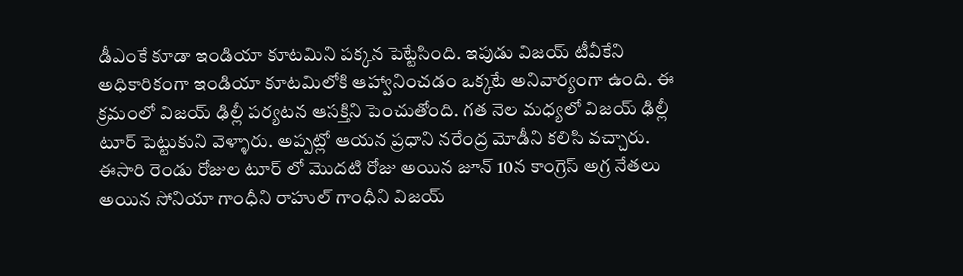డీఎంకే కూడా ఇండియా కూటమిని పక్కన పెట్టేసింది. ఇపుడు విజయ్ టీవీకేని అధికారికంగా ఇండియా కూటమిలోకి ఆహ్వానించడం ఒక్కటే అనివార్యంగా ఉంది. ఈ క్రమంలో విజయ్ ఢిల్లీ పర్యటన ఆసక్తిని పెంచుతోంది. గత నెల మధ్యలో విజయ్ ఢిల్లీ టూర్ పెట్టుకుని వెళ్ళారు. అప్పట్లో ఆయన ప్రధాని నరేంద్ర మోడీని కలిసి వచ్చారు. ఈసారి రెండు రోజుల టూర్ లో మొదటి రోజు అయిన జూన్ 10న కాంగ్రెస్ అగ్ర నేతలు అయిన సోనియా గాంధీని రాహుల్ గాంధీని విజయ్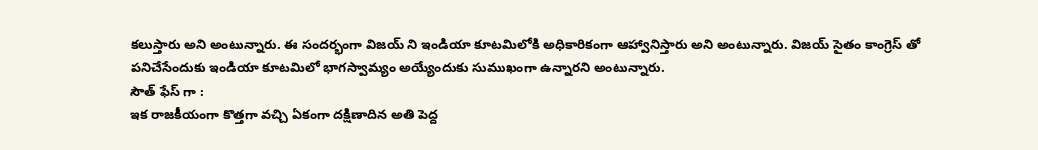కలుస్తారు అని అంటున్నారు. ఈ సందర్భంగా విజయ్ ని ఇండియా కూటమిలోకి అధికారికంగా ఆహ్వానిస్తారు అని అంటున్నారు. విజయ్ సైతం కాంగ్రెస్ తో పనిచేసేందుకు ఇండియా కూటమిలో భాగస్వామ్యం అయ్యేందుకు సుముఖంగా ఉన్నారని అంటున్నారు.
సౌత్ ఫేస్ గా :
ఇక రాజకీయంగా కొత్తగా వచ్చి ఏకంగా దక్షిణాదిన అతి పెద్ద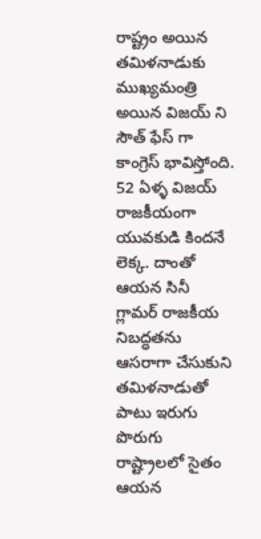రాష్ట్రం అయిన తమిళనాడుకు ముఖ్యమంత్రి అయిన విజయ్ ని సౌత్ ఫేస్ గా కాంగ్రెస్ భావిస్తోంది. 52 ఏళ్ళ విజయ్ రాజకీయంగా యువకుడి కిందనే లెక్క. దాంతో ఆయన సినీ గ్లామర్ రాజకీయ నిబద్ధతను ఆసరాగా చేసుకుని తమిళనాడుతో పాటు ఇరుగు పొరుగు రాష్ట్రాలలో సైతం ఆయన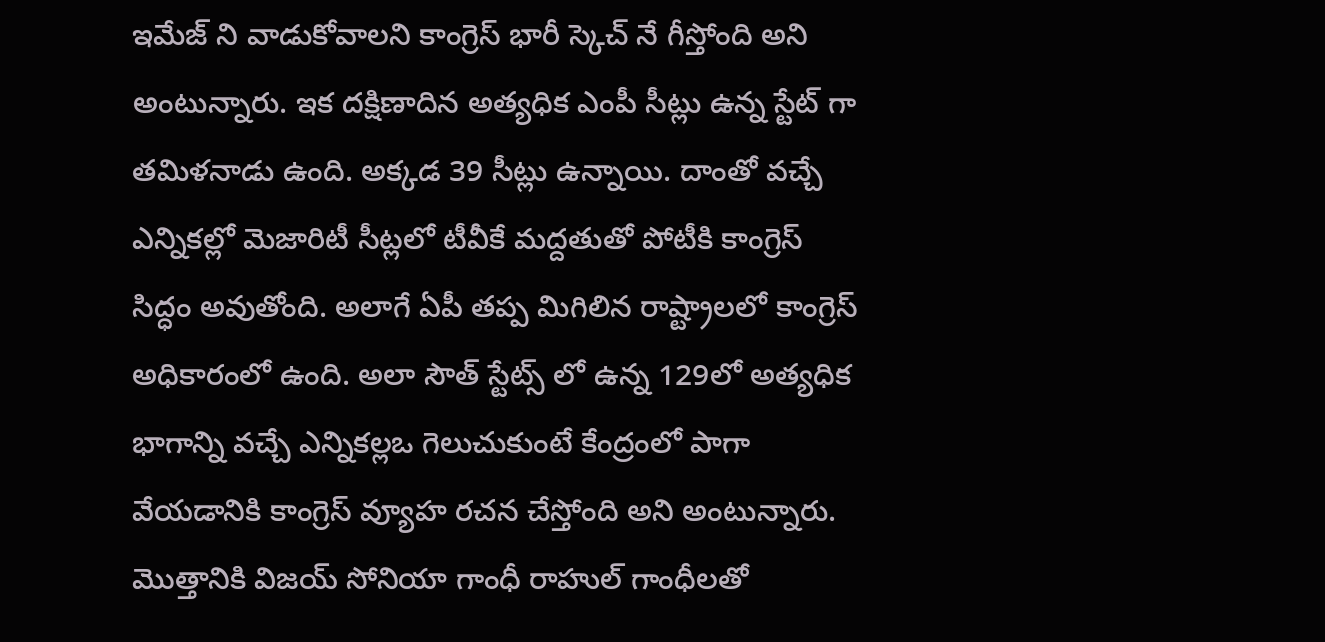ఇమేజ్ ని వాడుకోవాలని కాంగ్రెస్ భారీ స్కెచ్ నే గీస్తోంది అని అంటున్నారు. ఇక దక్షిణాదిన అత్యధిక ఎంపీ సీట్లు ఉన్న స్టేట్ గా తమిళనాడు ఉంది. అక్కడ 39 సీట్లు ఉన్నాయి. దాంతో వచ్చే ఎన్నికల్లో మెజారిటీ సీట్లలో టీవీకే మద్దతుతో పోటీకి కాంగ్రెస్ సిద్ధం అవుతోంది. అలాగే ఏపీ తప్ప మిగిలిన రాష్ట్రాలలో కాంగ్రెస్ అధికారంలో ఉంది. అలా సౌత్ స్టేట్స్ లో ఉన్న 129లో అత్యధిక భాగాన్ని వచ్చే ఎన్నికల్లఒ గెలుచుకుంటే కేంద్రంలో పాగా వేయడానికి కాంగ్రెస్ వ్యూహ రచన చేస్తోంది అని అంటున్నారు. మొత్తానికి విజయ్ సోనియా గాంధీ రాహుల్ గాంధీలతో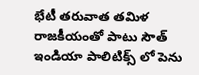భేటీ తరువాత తమిళ రాజకీయంతో పాటు సౌత్ ఇండియా పాలిటిక్స్ లో పెను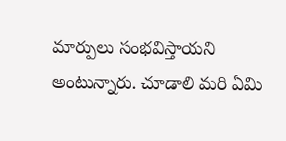మార్పులు సంభవిస్తాయని అంటున్నారు. చూడాలి మరి ఏమి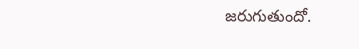జరుగుతుందో.